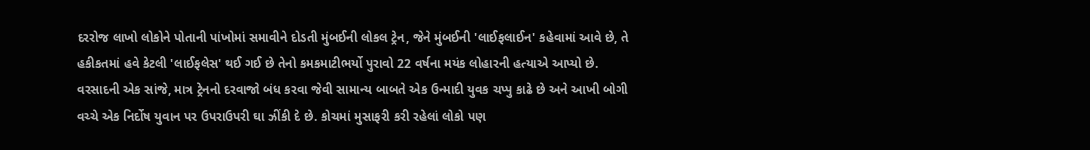દરરોજ લાખો લોકોને પોતાની પાંખોમાં સમાવીને દોડતી મુંબઈની લોકલ ટ્રેન, જેને મુંબઈની 'લાઈફલાઈન' કહેવામાં આવે છે, તે હકીકતમાં હવે કેટલી 'લાઈફલેસ' થઈ ગઈ છે તેનો કમકમાટીભર્યો પુરાવો 22 વર્ષના મયંક લોહારની હત્યાએ આપ્યો છે. વરસાદની એક સાંજે, માત્ર ટ્રેનનો દરવાજો બંધ કરવા જેવી સામાન્ય બાબતે એક ઉન્માદી યુવક ચપ્પુ કાઢે છે અને આખી બોગી વચ્ચે એક નિર્દોષ યુવાન પર ઉપરાઉપરી ઘા ઝીંકી દે છે. કોચમાં મુસાફરી કરી રહેલાં લોકો પણ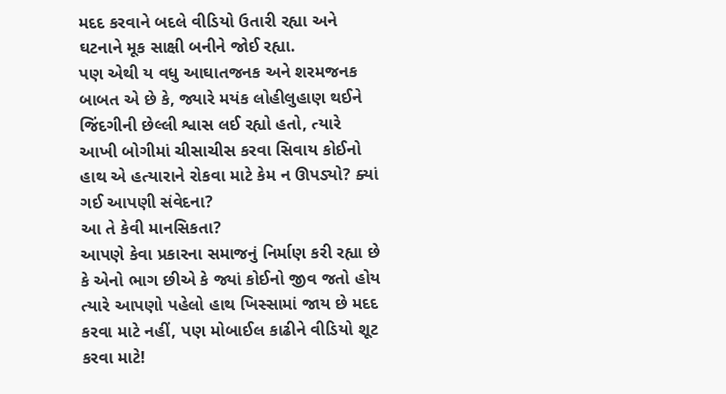મદદ કરવાને બદલે વીડિયો ઉતારી રહ્યા અને ઘટનાને મૂક સાક્ષી બનીને જોઈ રહ્યા.
પણ એથી ય વધુ આઘાતજનક અને શરમજનક બાબત એ છે કે, જ્યારે મયંક લોહીલુહાણ થઈને જિંદગીની છેલ્લી શ્વાસ લઈ રહ્યો હતો, ત્યારે આખી બોગીમાં ચીસાચીસ કરવા સિવાય કોઈનો હાથ એ હત્યારાને રોકવા માટે કેમ ન ઊપડ્યો? ક્યાં ગઈ આપણી સંવેદના?
આ તે કેવી માનસિકતા?
આપણે કેવા પ્રકારના સમાજનું નિર્માણ કરી રહ્યા છે કે એનો ભાગ છીએ કે જ્યાં કોઈનો જીવ જતો હોય ત્યારે આપણો પહેલો હાથ ખિસ્સામાં જાય છે મદદ કરવા માટે નહીં, પણ મોબાઈલ કાઢીને વીડિયો શૂટ કરવા માટે!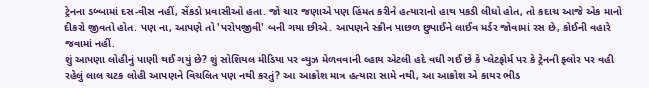ટ્રેનના ડબ્બામાં દસ-વીસ નહીં, સેંકડો પ્રવાસીઓ હતા. જો ચાર જણાએ પણ હિંમત કરીને હત્યારાનો હાથ પકડી લીધો હોત, તો કદાચ આજે એક માનો દીકરો જીવતો હોત. પણ ના, આપણે તો 'પરોપજીવી' બની ગયા છીએ. આપણને સ્ક્રીન પાછળ છુપાઈને લાઈવ મર્ડર જોવામાં રસ છે, કોઈની વહારે જવામાં નહીં.
શું આપણા લોહીનું પાણી થઈ ગયું છે? શું સોશિયલ મીડિયા પર વ્યુઝ મેળવવાની લ્હાય એટલી હદે વધી ગઈ છે કે પ્લેટફોર્મ પર કે ટ્રેનની ફ્લોર પર વહી રહેલું લાલ ચટક લોહી આપણને વિચલિત પણ નથી કરતું? આ આક્રોશ માત્ર હત્યારા સામે નથી, આ આક્રોશ એ કાયર ભીડ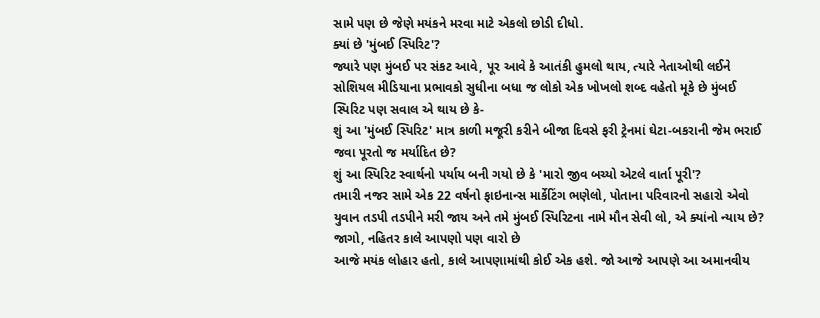સામે પણ છે જેણે મયંકને મરવા માટે એકલો છોડી દીધો.
ક્યાં છે 'મુંબઈ સ્પિરિટ'?
જ્યારે પણ મુંબઈ પર સંકટ આવે, પૂર આવે કે આતંકી હુમલો થાય, ત્યારે નેતાઓથી લઈને સોશિયલ મીડિયાના પ્રભાવકો સુધીના બધા જ લોકો એક ખોખલો શબ્દ વહેતો મૂકે છે મુંબઈ સ્પિરિટ પણ સવાલ એ થાય છે કે-
શું આ 'મુંબઈ સ્પિરિટ' માત્ર કાળી મજૂરી કરીને બીજા દિવસે ફરી ટ્રેનમાં ઘેટા-બકરાની જેમ ભરાઈ જવા પૂરતો જ મર્યાદિત છે?
શું આ સ્પિરિટ સ્વાર્થનો પર્યાય બની ગયો છે કે 'મારો જીવ બચ્યો એટલે વાર્તા પૂરી'?
તમારી નજર સામે એક 22 વર્ષનો ફાઇનાન્સ માર્કેટિંગ ભણેલો, પોતાના પરિવારનો સહારો એવો યુવાન તડપી તડપીને મરી જાય અને તમે મુંબઈ સ્પિરિટના નામે મૌન સેવી લો, એ ક્યાંનો ન્યાય છે?
જાગો, નહિતર કાલે આપણો પણ વારો છે
આજે મયંક લોહાર હતો, કાલે આપણામાંથી કોઈ એક હશે. જો આજે આપણે આ અમાનવીય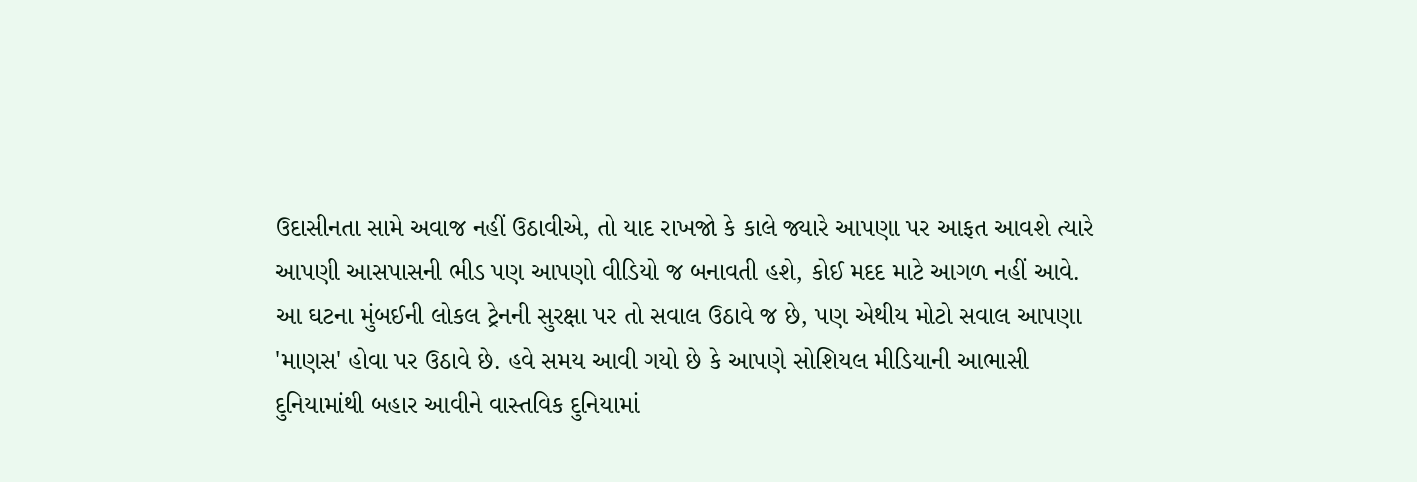ઉદાસીનતા સામે અવાજ નહીં ઉઠાવીએ, તો યાદ રાખજો કે કાલે જ્યારે આપણા પર આફત આવશે ત્યારે આપણી આસપાસની ભીડ પણ આપણો વીડિયો જ બનાવતી હશે, કોઈ મદદ માટે આગળ નહીં આવે.
આ ઘટના મુંબઈની લોકલ ટ્રેનની સુરક્ષા પર તો સવાલ ઉઠાવે જ છે, પણ એથીય મોટો સવાલ આપણા 'માણસ' હોવા પર ઉઠાવે છે. હવે સમય આવી ગયો છે કે આપણે સોશિયલ મીડિયાની આભાસી દુનિયામાંથી બહાર આવીને વાસ્તવિક દુનિયામાં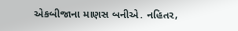એકબીજાના માણસ બનીએ. નહિતર,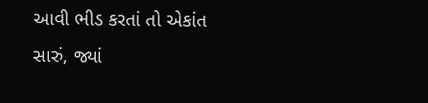આવી ભીડ કરતાં તો એકાંત સારું, જ્યાં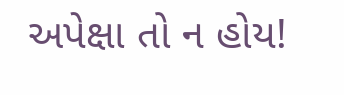અપેક્ષા તો ન હોય!